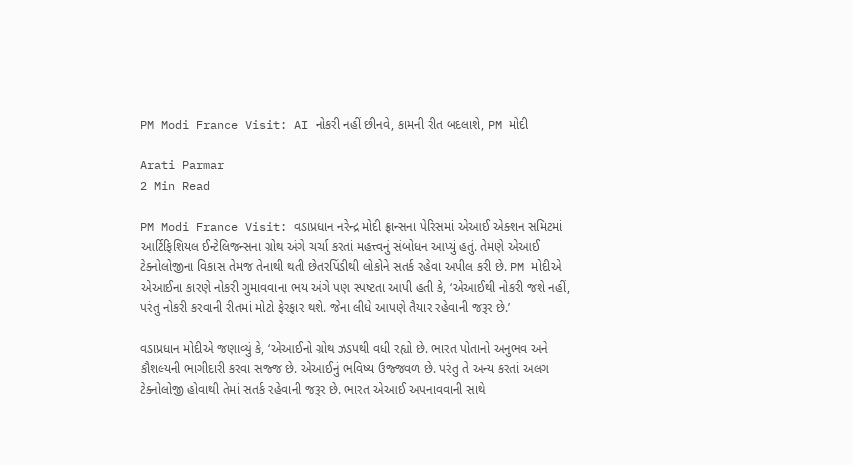PM Modi France Visit: AI નોકરી નહીં છીનવે, કામની રીત બદલાશે, PM મોદી

Arati Parmar
2 Min Read

PM Modi France Visit: વડાપ્રધાન નરેન્દ્ર મોદી ફ્રાન્સના પેરિસમાં એઆઈ એક્શન સમિટમાં આર્ટિફિશિયલ ઈન્ટેલિજન્સના ગ્રોથ અંગે ચર્ચા કરતાં મહત્ત્વનું સંબોધન આપ્યું હતું. તેમણે એઆઈ ટેક્નોલોજીના વિકાસ તેમજ તેનાથી થતી છેતરપિંડીથી લોકોને સતર્ક રહેવા અપીલ કરી છે. PM મોદીએ એઆઈના કારણે નોકરી ગુમાવવાના ભય અંગે પણ સ્પષ્ટતા આપી હતી કે, ‘એઆઈથી નોકરી જશે નહીં, પરંતુ નોકરી કરવાની રીતમાં મોટો ફેરફાર થશે. જેના લીધે આપણે તૈયાર રહેવાની જરૂર છે.’

વડાપ્રધાન મોદીએ જણાવ્યું કે, ‘એઆઈનો ગ્રોથ ઝડપથી વધી રહ્યો છે. ભારત પોતાનો અનુભવ અને કૌશલ્યની ભાગીદારી કરવા સજ્જ છે. એઆઈનું ભવિષ્ય ઉજ્જવળ છે. પરંતુ તે અન્ય કરતાં અલગ ટેક્નોલોજી હોવાથી તેમાં સતર્ક રહેવાની જરૂર છે. ભારત એઆઈ અપનાવવાની સાથે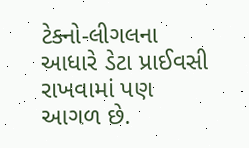ટેક્નો-લીગલના આધારે ડેટા પ્રાઈવસી રાખવામાં પણ આગળ છે.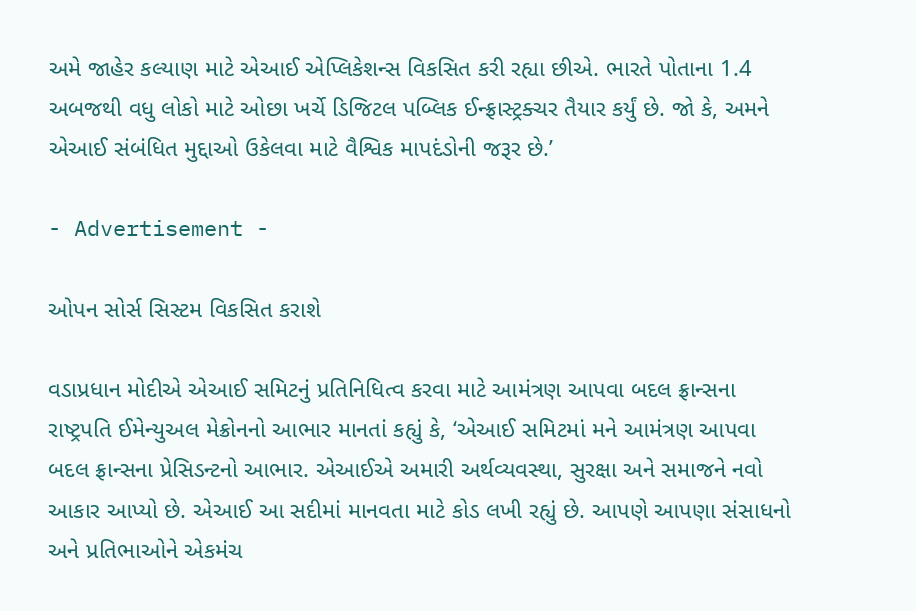અમે જાહેર કલ્યાણ માટે એઆઈ એપ્લિકેશન્સ વિકસિત કરી રહ્યા છીએ. ભારતે પોતાના 1.4 અબજથી વધુ લોકો માટે ઓછા ખર્ચે ડિજિટલ પબ્લિક ઈન્ફ્રાસ્ટ્રક્ચર તૈયાર કર્યું છે. જો કે, અમને એઆઈ સંબંધિત મુદ્દાઓ ઉકેલવા માટે વૈશ્વિક માપદંડોની જરૂર છે.’

- Advertisement -

ઓપન સોર્સ સિસ્ટમ વિકસિત કરાશે

વડાપ્રધાન મોદીએ એઆઈ સમિટનું પ્રતિનિધિત્વ કરવા માટે આમંત્રણ આપવા બદલ ફ્રાન્સના રાષ્ટ્રપતિ ઈમેન્યુઅલ મેક્રોનનો આભાર માનતાં કહ્યું કે, ‘એઆઈ સમિટમાં મને આમંત્રણ આપવા બદલ ફ્રાન્સના પ્રેસિડન્ટનો આભાર. એઆઈએ અમારી અર્થવ્યવસ્થા, સુરક્ષા અને સમાજને નવો આકાર આપ્યો છે. એઆઈ આ સદીમાં માનવતા માટે કોડ લખી રહ્યું છે. આપણે આપણા સંસાધનો અને પ્રતિભાઓને એકમંચ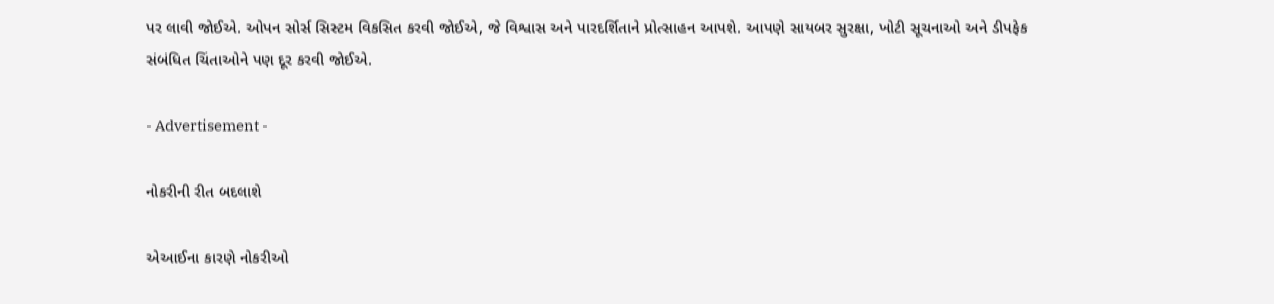પર લાવી જોઈએ. ઓપન સોર્સ સિસ્ટમ વિકસિત કરવી જોઈએ, જે વિશ્વાસ અને પારદર્શિતાને પ્રોત્સાહન આપશે. આપણે સાયબર સુરક્ષા, ખોટી સૂચનાઓ અને ડીપફેક સંબંધિત ચિંતાઓને પણ દૂર કરવી જોઈએ.

- Advertisement -

નોકરીની રીત બદલાશે

એઆઈના કારણે નોકરીઓ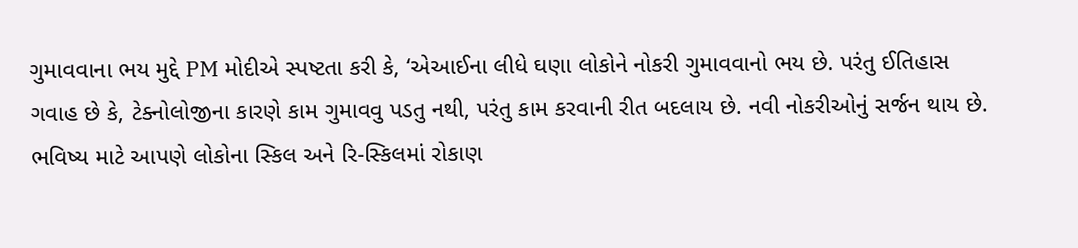ગુમાવવાના ભય મુદ્દે PM મોદીએ સ્પષ્ટતા કરી કે, ‘એઆઈના લીધે ઘણા લોકોને નોકરી ગુમાવવાનો ભય છે. પરંતુ ઈતિહાસ ગવાહ છે કે, ટેક્નોલોજીના કારણે કામ ગુમાવવુ પડતુ નથી, પરંતુ કામ કરવાની રીત બદલાય છે. નવી નોકરીઓનું સર્જન થાય છે. ભવિષ્ય માટે આપણે લોકોના સ્કિલ અને રિ-સ્કિલમાં રોકાણ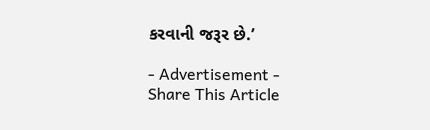કરવાની જરૂર છે.’

- Advertisement -
Share This Article